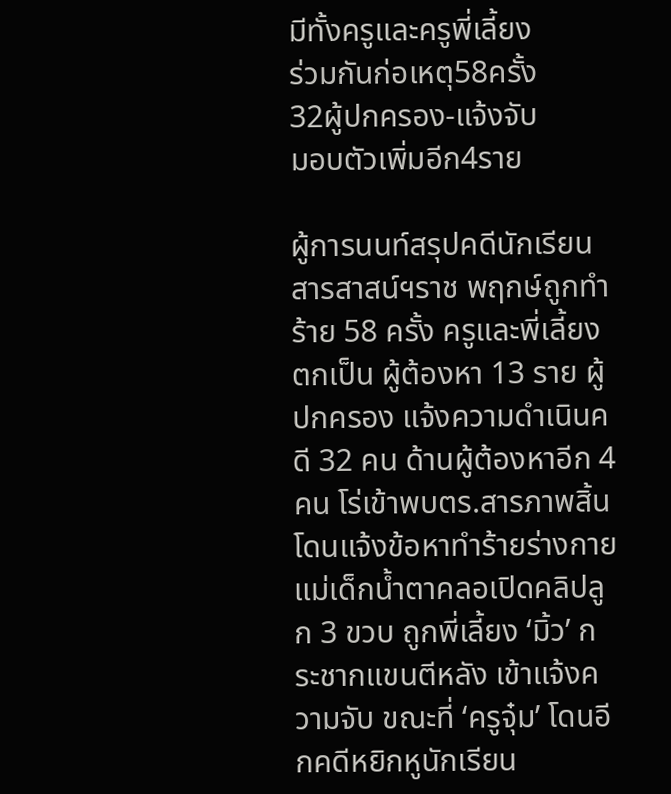มีทั้งครูและครูพี่เลี้ยง
ร่วมกันก่อเหตุ58ครั้ง
32ผู้ปกครอง-แจ้งจับ
มอบตัวเพิ่มอีก4ราย

ผู้การนนท์สรุปคดีนักเรียนสารสาสน์ฯราช พฤกษ์ถูกทำร้าย 58 ครั้ง ครูและพี่เลี้ยงตกเป็น ผู้ต้องหา 13 ราย ผู้ปกครอง แจ้งความดำเนินคดี 32 คน ด้านผู้ต้องหาอีก 4 คน โร่เข้าพบตร.สารภาพสิ้น โดนแจ้งข้อหาทำร้ายร่างกาย แม่เด็กน้ำตาคลอเปิดคลิปลูก 3 ขวบ ถูกพี่เลี้ยง ‘มิ้ว’ กระชากแขนตีหลัง เข้าแจ้งความจับ ขณะที่ ‘ครูจุ๋ม’ โดนอีกคดีหยิกหูนักเรียน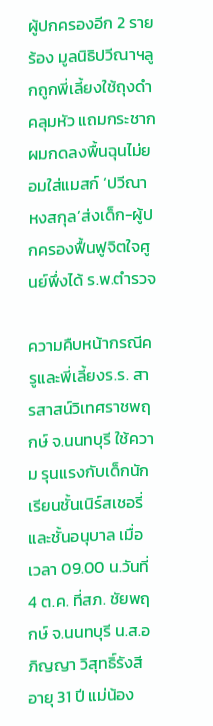ผู้ปกครองอีก 2 รายร้อง มูลนิธิปวีณาฯลูกถูกพี่เลี้ยงใช้ถุงดำคลุมหัว แถมกระชากผมกดลงพื้นฉุนไม่ยอมใส่แมสก์ ‘ปวีณา หงสกุล’ส่งเด็ก-ผู้ปกครองฟื้นฟูจิตใจศูนย์พึ่งได้ ร.พ.ตำรวจ

ความคืบหน้ากรณีครูและพี่เลี้ยงร.ร. สารสาสน์วิเทศราชพฤกษ์ จ.นนทบุรี ใช้ความ รุนแรงกับเด็กนักเรียนชั้นเนิร์สเชอรี่ และชั้นอนุบาล เมื่อเวลา 09.00 น.วันที่ 4 ต.ค. ที่สภ. ชัยพฤกษ์ จ.นนทบุรี น.ส.อภิญญา วิสุทธิ์รังสี อายุ 31 ปี แม่น้อง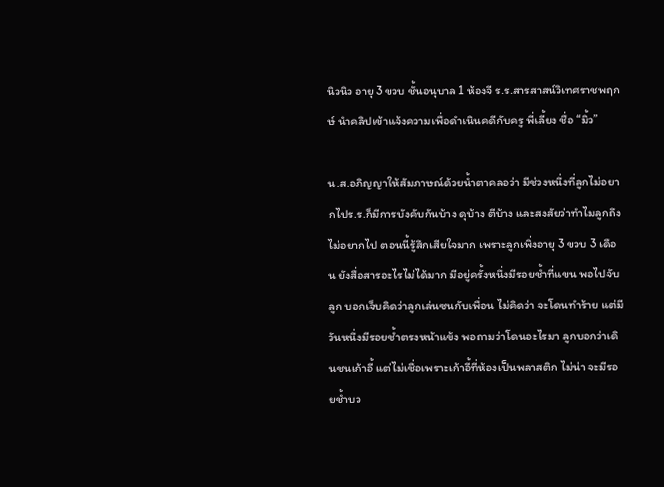นิวนิว อายุ 3 ขวบ ชั้นอนุบาล 1 ห้องจี ร.ร.สารสาสน์วิเทศราชพฤกษ์ นำคลิปเข้าแจ้งความเพื่อดำเนินคดีกับครู พี่เลี้ยง ชื่อ “มิ้ว”

น.ส.อภิญญาให้สัมภาษณ์ด้วยน้ำตาคลอว่า มีช่วงหนึ่งที่ลูกไม่อยากไปร.ร.ก็มีการบังคับกันบ้าง ดุบ้าง ตีบ้าง และสงสัยว่าทำไมลูกถึงไม่อยากไป ตอนนี้รู้สึกเสียใจมาก เพราะลูกเพิ่งอายุ 3 ขวบ 3 เดือน ยังสื่อสารอะไรไม่ได้มาก มีอยู่ครั้งหนึ่งมีรอยช้ำที่แขน พอไปจับลูก บอกเจ็บคิดว่าลูกเล่นซนกับเพื่อน ไม่คิดว่า จะโดนทำร้าย แต่มีวันหนึ่งมีรอยช้ำตรงหน้าแข้ง พอถามว่าโดนอะไรมา ลูกบอกว่าเดินชนเก้าอี้ แต่ไม่เชื่อเพราะเก้าอี้ที่ห้องเป็นพลาสติก ไม่น่า จะมีรอยช้ำบว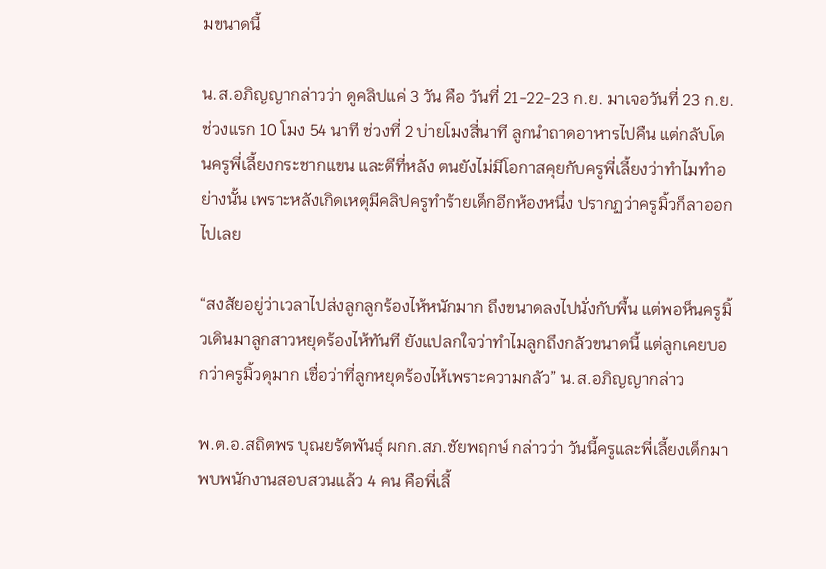มขนาดนี้

น.ส.อภิญญากล่าวว่า ดูคลิปแค่ 3 วัน คือ วันที่ 21-22-23 ก.ย. มาเจอวันที่ 23 ก.ย. ช่วงแรก 10 โมง 54 นาที ช่วงที่ 2 บ่ายโมงสี่นาที ลูกนำถาดอาหารไปคืน แต่กลับโดนครูพี่เลี้ยงกระชากแขน และตีที่หลัง ตนยังไม่มีโอกาสคุยกับครูพี่เลี้ยงว่าทำไมทำอย่างนั้น เพราะหลังเกิดเหตุมีคลิปครูทำร้ายเด็กอีกห้องหนึ่ง ปรากฏว่าครูมิ้วก็ลาออกไปเลย

“สงสัยอยู่ว่าเวลาไปส่งลูกลูกร้องไห้หนักมาก ถึงขนาดลงไปนั่งกับพื้น แต่พอห็นครูมิ้วเดินมาลูกสาวหยุดร้องไห้ทันที ยังแปลกใจว่าทำไมลูกถึงกลัวขนาดนี้ แต่ลูกเคยบอกว่าครูมิ้วดุมาก เชื่อว่าที่ลูกหยุดร้องไห้เพราะความกลัว” น.ส.อภิญญากล่าว

พ.ต.อ.สถิตพร บุณยรัตพันธุ์ ผกก.สภ.ชัยพฤกษ์ กล่าวว่า วันนี้ครูและพี่เลี้ยงเด็กมาพบพนักงานสอบสวนแล้ว 4 คน คือพี่เลี้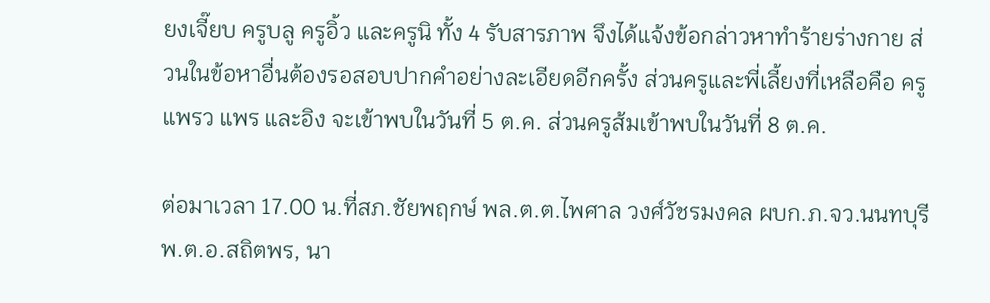ยงเจี๊ยบ ครูบลู ครูอิ้ว และครูนิ ทั้ง 4 รับสารภาพ จึงได้แจ้งข้อกล่าวหาทำร้ายร่างกาย ส่วนในข้อหาอื่นต้องรอสอบปากคำอย่างละเอียดอีกครั้ง ส่วนครูและพี่เลี้ยงที่เหลือคือ ครูแพรว แพร และอิง จะเข้าพบในวันที่ 5 ต.ค. ส่วนครูส้มเข้าพบในวันที่ 8 ต.ค.

ต่อมาเวลา 17.00 น.ที่สภ.ชัยพฤกษ์ พล.ต.ต.ไพศาล วงศ์วัชรมงคล ผบก.ภ.จว.นนทบุรี พ.ต.อ.สถิตพร, นา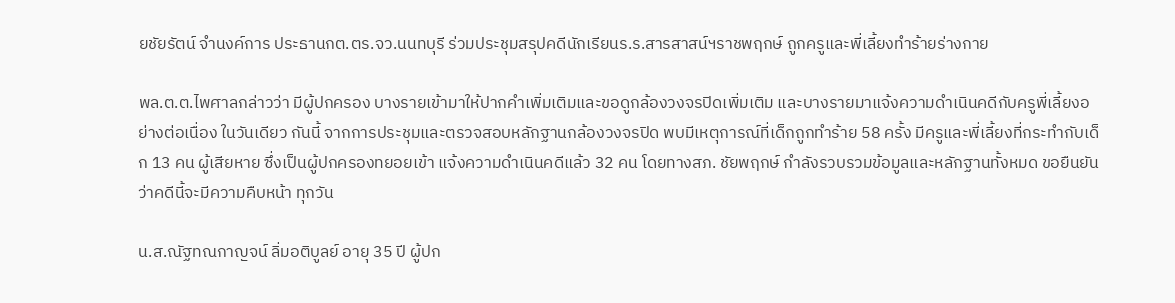ยชัยรัตน์ จำนงค์การ ประธานกต.ตร.จว.นนทบุรี ร่วมประชุมสรุปคดีนักเรียนร.ร.สารสาสน์ฯราชพฤกษ์ ถูกครูและพี่เลี้ยงทำร้ายร่างกาย

พล.ต.ต.ไพศาลกล่าวว่า มีผู้ปกครอง บางรายเข้ามาให้ปากคำเพิ่มเติมและขอดูกล้องวงจรปิดเพิ่มเติม และบางรายมาแจ้งความดำเนินคดีกับครูพี่เลี้ยงอย่างต่อเนื่อง ในวันเดียว กันนี้ จากการประชุมและตรวจสอบหลักฐานกล้องวงจรปิด พบมีเหตุการณ์ที่เด็กถูกทำร้าย 58 ครั้ง มีครูและพี่เลี้ยงที่กระทำกับเด็ก 13 คน ผู้เสียหาย ซึ่งเป็นผู้ปกครองทยอยเข้า แจ้งความดำเนินคดีแล้ว 32 คน โดยทางสภ. ชัยพฤกษ์ กำลังรวบรวมข้อมูลและหลักฐานทั้งหมด ขอยืนยันว่าคดีนี้จะมีความคืบหน้า ทุกวัน

น.ส.ณัฐทณกาญจน์ ลิ่มอติบูลย์ อายุ 35 ปี ผู้ปก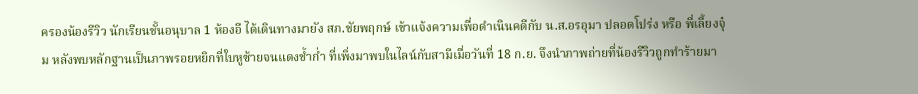ครองน้องรีวิว นักเรียนชั้นอนุบาล 1 ห้องอี ได้เดินทางมายัง สภ.ชัยพฤกษ์ เข้าแจ้งความเพื่อดำเนินคดีกับ น.ส.อรอุมา ปลอดโปร่ง หรือ พี่เลี้ยงจุ๋ม หลังพบหลักฐานเป็นภาพรอยหยิกที่ใบหูซ้ายจนแดงช้ำก่ำ ที่เพิ่งมาพบในไลน์กับสามีเมื่อวันที่ 18 ก.ย. จึงนำภาพถ่ายที่น้องรีวิวถูกทำร้ายมา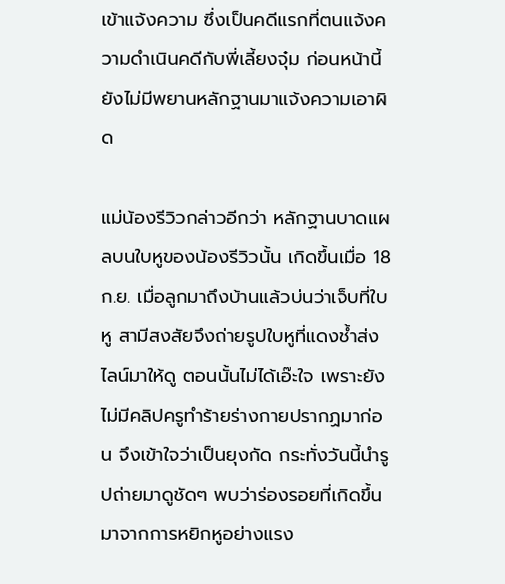เข้าแจ้งความ ซึ่งเป็นคดีแรกที่ตนแจ้งความดำเนินคดีกับพี่เลี้ยงจุ๋ม ก่อนหน้านี้ยังไม่มีพยานหลักฐานมาแจ้งความเอาผิด

แม่น้องรีวิวกล่าวอีกว่า หลักฐานบาดแผลบนใบหูของน้องรีวิวนั้น เกิดขึ้นเมื่อ 18 ก.ย. เมื่อลูกมาถึงบ้านแล้วบ่นว่าเจ็บที่ใบหู สามีสงสัยจึงถ่ายรูปใบหูที่แดงช้ำส่งไลน์มาให้ดู ตอนนั้นไม่ได้เอ๊ะใจ เพราะยังไม่มีคลิปครูทำร้ายร่างกายปรากฏมาก่อน จึงเข้าใจว่าเป็นยุงกัด กระทั่งวันนี้นำรูปถ่ายมาดูชัดๆ พบว่าร่องรอยที่เกิดขึ้นมาจากการหยิกหูอย่างแรง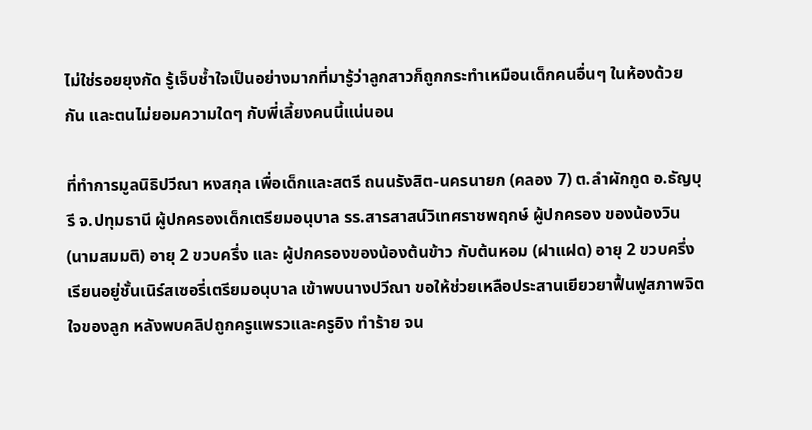ไม่ใช่รอยยุงกัด รู้เจ็บช้ำใจเป็นอย่างมากที่มารู้ว่าลูกสาวก็ถูกกระทำเหมือนเด็กคนอื่นๆ ในห้องด้วยกัน และตนไม่ยอมความใดๆ กับพี่เลี้ยงคนนี้แน่นอน

ที่ทำการมูลนิธิปวีณา หงสกุล เพื่อเด็กและสตรี ถนนรังสิต-นครนายก (คลอง 7) ต.ลำผักกูด อ.ธัญบุรี จ.ปทุมธานี ผู้ปกครองเด็กเตรียมอนุบาล รร.สารสาสน์วิเทศราชพฤกษ์ ผู้ปกครอง ของน้องวิน (นามสมมติ) อายุ 2 ขวบครึ่ง และ ผู้ปกครองของน้องต้นข้าว กับต้นหอม (ฝาแฝด) อายุ 2 ขวบครึ่ง เรียนอยู่ชั้นเนิร์สเซอรี่เตรียมอนุบาล เข้าพบนางปวีณา ขอให้ช่วยเหลือประสานเยียวยาฟื้นฟูสภาพจิตใจของลูก หลังพบคลิปถูกครูแพรวและครูอิง ทำร้าย จน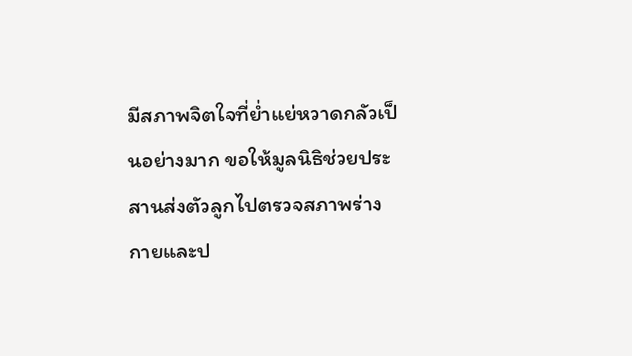มีสภาพจิตใจที่ย่ำแย่หวาดกลัวเป็นอย่างมาก ขอให้มูลนิธิช่วยประสานส่งตัวลูกไปตรวจสภาพร่างกายและป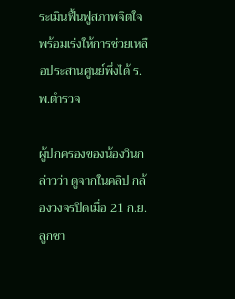ระเมินฟื้นฟูสภาพจิตใจ พร้อมเร่งให้การช่วยเหลือประสานศูนย์พึ่งได้ ร.พ.ตำรวจ

ผู้ปกครองของน้องวินกล่าวว่า ดูจากในคลิป กล้องวงจรปิดเมื่อ 21 ก.ย. ลูกชา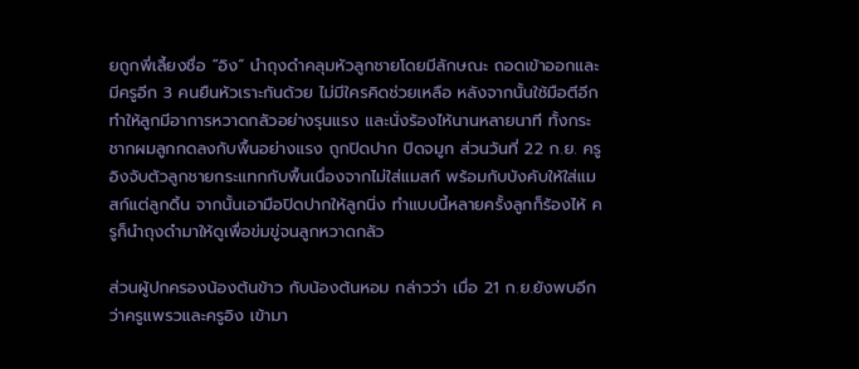ยถูกพี่เลี้ยงชื่อ “อิง” นำถุงดำคลุมหัวลูกชายโดยมีลักษณะ ถอดเข้าออกและมีครูอีก 3 คนยืนหัวเราะกันด้วย ไม่มีใครคิดช่วยเหลือ หลังจากนั้นใช้มือตีอีก ทำให้ลูกมีอาการหวาดกลัวอย่างรุนแรง และนั่งร้องไห้นานหลายนาที ทั้งกระชากผมลูกกดลงกับพื้นอย่างแรง ถูกปิดปาก ปิดจมูก ส่วนวันที่ 22 ก.ย. ครูอิงจับตัวลูกชายกระแทกกับพื้นเนื่องจากไม่ใส่แมสก์ พร้อมกับบังคับให้ใส่แมสก์แต่ลูกดิ้น จากนั้นเอามือปิดปากให้ลูกนิ่ง ทำแบบนี้หลายครั้งลูกก็ร้องไห้ ครูก็นำถุงดำมาให้ดูเพื่อข่มขู่จนลูกหวาดกลัว

ส่วนผู้ปกครองน้องต้นข้าว กับน้องต้นหอม กล่าวว่า เมื่อ 21 ก.ย.ยังพบอีกว่าครูแพรวและครูอิง เข้ามา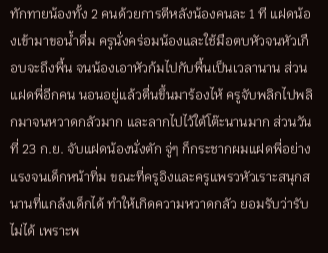ทักทายน้องทั้ง 2 คนด้วยการตีหลังน้องคนละ 1 ที แฝดน้องเข้ามาขอน้ำดื่ม ครูนั่งคร่อมน้องและใช้มือตบหัวจนหัวเกือบจะถึงพื้น จนน้องเอาหัวก้มไปกับพื้นเป็นเวลานาน ส่วนแฝดพี่อีกคน นอนอยู่แล้วตื่นขึ้นมาร้องไห้ ครูจับพลิกไปพลิกมาจนหวาดกลัวมาก และลากไปไว้ใต้โต๊ะนานมาก ส่วนวันที่ 23 ก.ย. จับแฝดน้องนั่งตัก จู่ๆ ก็กระชากผมแฝดพี่อย่างแรงจนเด็กหน้าทิ่ม ขณะที่ครูอิงและครูแพรวหัวเราะสนุกสนานที่แกล้งเด็กได้ ทำให้เกิดความหวาดกลัว ยอมรับว่ารับไม่ได้ เพราะพ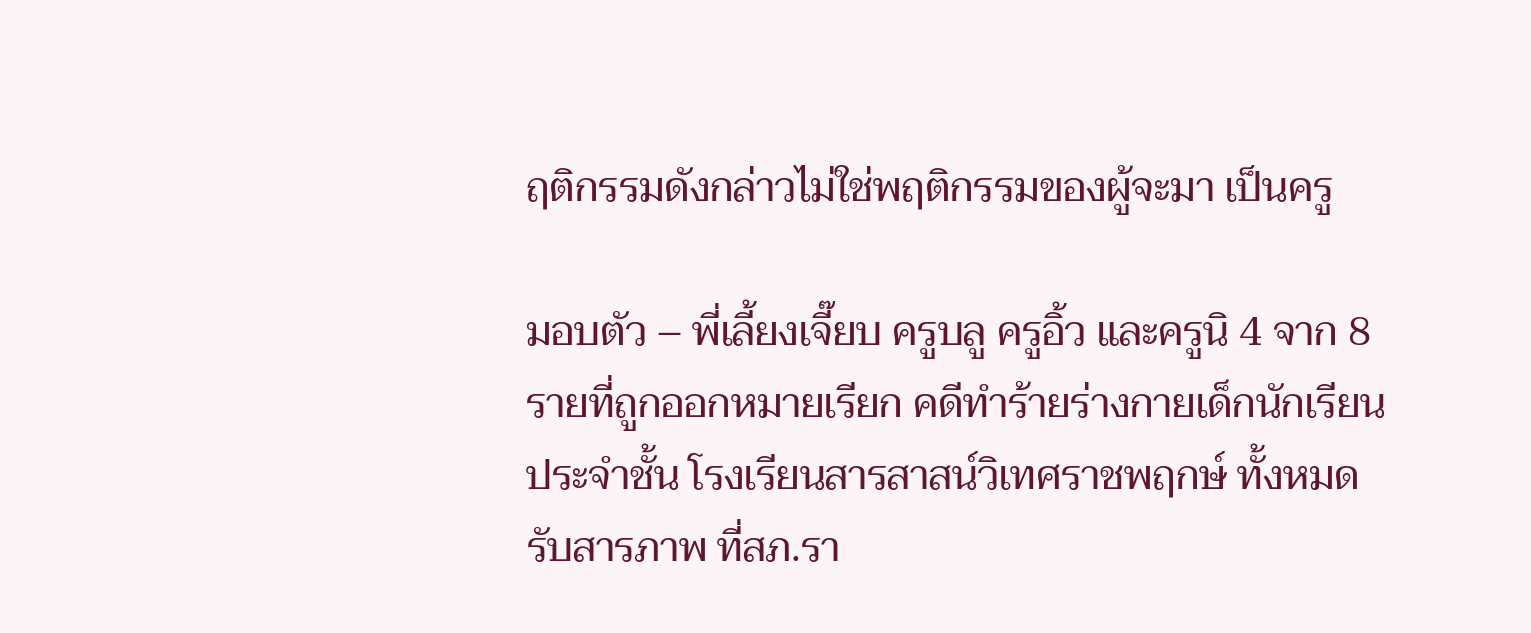ฤติกรรมดังกล่าวไม่ใช่พฤติกรรมของผู้จะมา เป็นครู

มอบตัว – พี่เลี้ยงเจี๊ยบ ครูบลู ครูอิ้ว และครูนิ 4 จาก 8 รายที่ถูกออกหมายเรียก คดีทำร้ายร่างกายเด็กนักเรียนประจำชั้น โรงเรียนสารสาสน์วิเทศราชพฤกษ์ ทั้งหมด รับสารภาพ ที่สภ.รา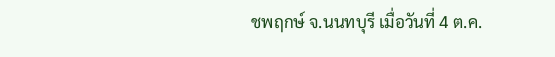ชพฤกษ์ จ.นนทบุรี เมื่อวันที่ 4 ต.ค.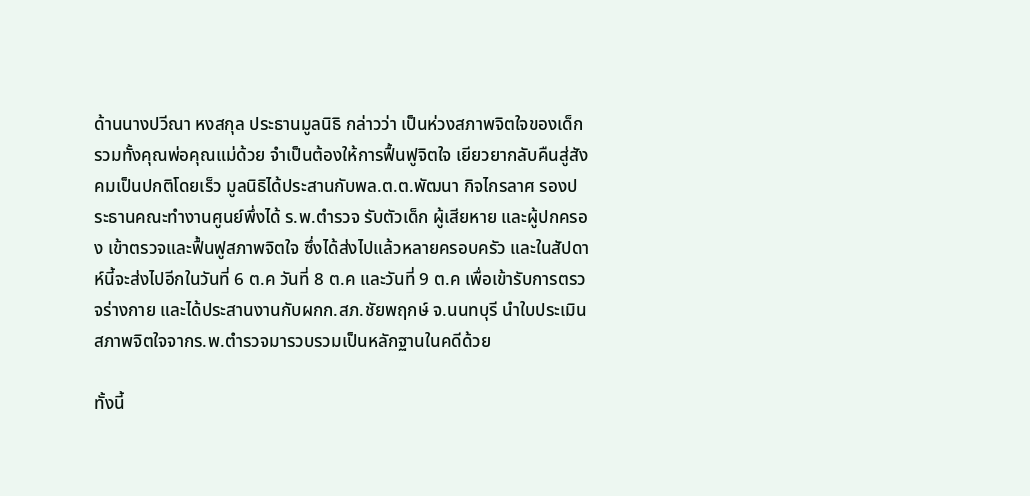ด้านนางปวีณา หงสกุล ประธานมูลนิธิ กล่าวว่า เป็นห่วงสภาพจิตใจของเด็ก รวมทั้งคุณพ่อคุณแม่ด้วย จำเป็นต้องให้การฟื้นฟูจิตใจ เยียวยากลับคืนสู่สังคมเป็นปกติโดยเร็ว มูลนิธิได้ประสานกับพล.ต.ต.พัฒนา กิจไกรลาศ รองประธานคณะทำงานศูนย์พึ่งได้ ร.พ.ตำรวจ รับตัวเด็ก ผู้เสียหาย และผู้ปกครอง เข้าตรวจและฟื้นฟูสภาพจิตใจ ซึ่งได้ส่งไปแล้วหลายครอบครัว และในสัปดาห์นี้จะส่งไปอีกในวันที่ 6 ต.ค วันที่ 8 ต.ค และวันที่ 9 ต.ค เพื่อเข้ารับการตรวจร่างกาย และได้ประสานงานกับผกก.สภ.ชัยพฤกษ์ จ.นนทบุรี นำใบประเมิน สภาพจิตใจจากร.พ.ตำรวจมารวบรวมเป็นหลักฐานในคดีด้วย

ทั้งนี้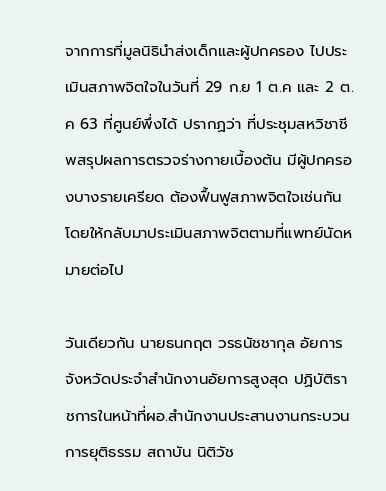จากการที่มูลนิธินำส่งเด็กและผู้ปกครอง ไปประเมินสภาพจิตใจในวันที่ 29 ก.ย 1 ต.ค และ 2 ต.ค 63 ที่ศูนย์พึ่งได้ ปรากฏว่า ที่ประชุมสหวิชาชีพสรุปผลการตรวจร่างกายเบื้องต้น มีผู้ปกครองบางรายเครียด ต้องฟื้นฟูสภาพจิตใจเช่นกัน โดยให้กลับมาประเมินสภาพจิตตามที่แพทย์นัดหมายต่อไป

วันเดียวกัน นายธนกฤต วรธนัชชากุล อัยการจังหวัดประจำสำนักงานอัยการสูงสุด ปฏิบัติราชการในหน้าที่ผอ.สำนักงานประสานงานกระบวนการยุติธรรม สถาบัน นิติวัช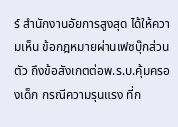ร์ สำนักงานอัยการสูงสุด ได้ให้ความเห็น ข้อกฎหมายผ่านเฟซบุ๊กส่วนตัว ถึงข้อสังเกตต่อพ.ร.บ.คุ้มครองเด็ก กรณีความรุนแรง ที่ก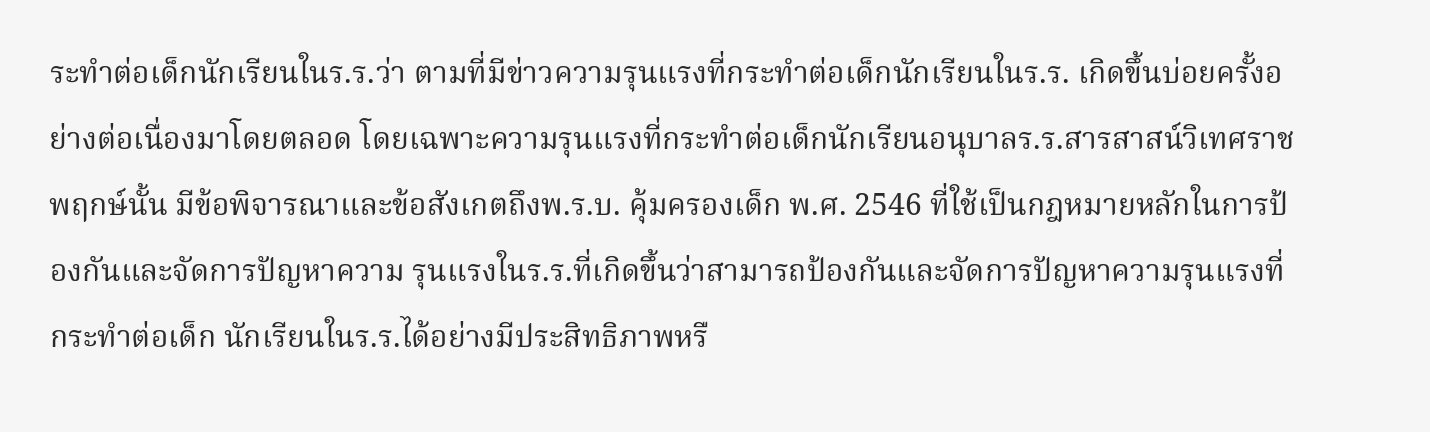ระทำต่อเด็กนักเรียนในร.ร.ว่า ตามที่มีข่าวความรุนแรงที่กระทำต่อเด็กนักเรียนในร.ร. เกิดขึ้นบ่อยครั้งอย่างต่อเนื่องมาโดยตลอด โดยเฉพาะความรุนแรงที่กระทำต่อเด็กนักเรียนอนุบาลร.ร.สารสาสน์วิเทศราชพฤกษ์นั้น มีข้อพิจารณาและข้อสังเกตถึงพ.ร.บ. คุ้มครองเด็ก พ.ศ. 2546 ที่ใช้เป็นกฎหมายหลักในการป้องกันและจัดการปัญหาความ รุนแรงในร.ร.ที่เกิดขึ้นว่าสามารถป้องกันและจัดการปัญหาความรุนแรงที่กระทำต่อเด็ก นักเรียนในร.ร.ได้อย่างมีประสิทธิภาพหรื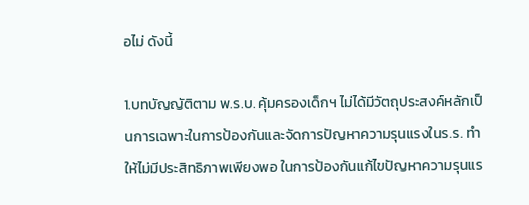อไม่ ดังนี้

1.บทบัญญัติตาม พ.ร.บ. คุ้มครองเด็กฯ ไม่ได้มีวัตถุประสงค์หลักเป็นการเฉพาะในการป้องกันและจัดการปัญหาความรุนแรงในร.ร. ทำให้ไม่มีประสิทธิภาพเพียงพอ ในการป้องกันแก้ไขปัญหาความรุนแร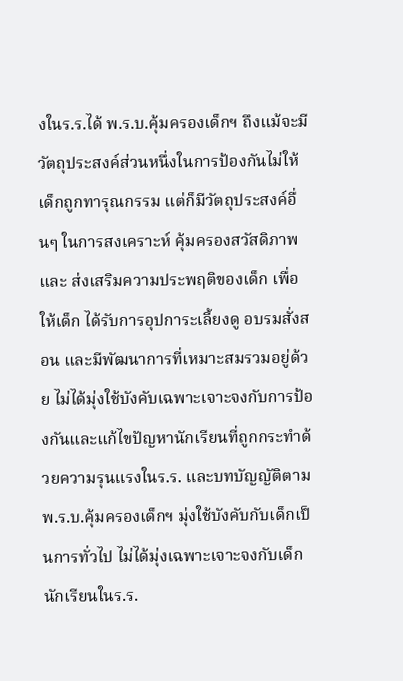งในร.ร.ได้ พ.ร.บ.คุ้มครองเด็กฯ ถึงแม้จะมีวัตถุประสงค์ส่วนหนึ่งในการป้องกันไม่ให้เด็กถูกทารุณกรรม แต่ก็มีวัตถุประสงค์อื่นๆ ในการสงเคราะห์ คุ้มครองสวัสดิภาพ และ ส่งเสริมความประพฤติของเด็ก เพื่อให้เด็ก ได้รับการอุปการะเลี้ยงดู อบรมสั่งสอน และมีพัฒนาการที่เหมาะสมรวมอยู่ด้วย ไม่ได้มุ่งใช้บังคับเฉพาะเจาะจงกับการป้องกันและแก้ไขปัญหานักเรียนที่ถูกกระทำด้วยความรุนแรงในร.ร. และบทบัญญัติตามพ.ร.บ.คุ้มครองเด็กฯ มุ่งใช้บังคับกับเด็กเป็นการทั่วไป ไม่ได้มุ่งเฉพาะเจาะจงกับเด็กนักเรียนในร.ร.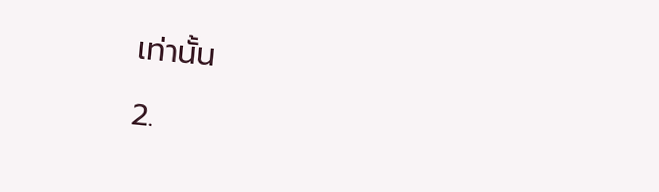เท่านั้น

2.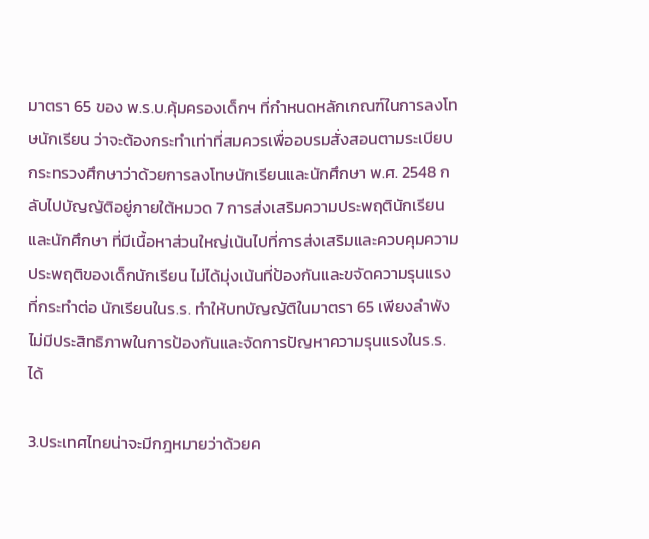มาตรา 65 ของ พ.ร.บ.คุ้มครองเด็กฯ ที่กำหนดหลักเกณฑ์ในการลงโทษนักเรียน ว่าจะต้องกระทำเท่าที่สมควรเพื่ออบรมสั่งสอนตามระเบียบกระทรวงศึกษาว่าด้วยการลงโทษนักเรียนและนักศึกษา พ.ศ. 2548 กลับไปบัญญัติอยู่ภายใต้หมวด 7 การส่งเสริมความประพฤตินักเรียนและนักศึกษา ที่มีเนื้อหาส่วนใหญ่เน้นไปที่การส่งเสริมและควบคุมความประพฤติของเด็กนักเรียน ไม่ได้มุ่งเน้นที่ป้องกันและขจัดความรุนแรงที่กระทำต่อ นักเรียนในร.ร. ทำให้บทบัญญัติในมาตรา 65 เพียงลำพังไม่มีประสิทธิภาพในการป้องกันและจัดการปัญหาความรุนแรงในร.ร.ได้

3.ประเทศไทยน่าจะมีกฎหมายว่าด้วยค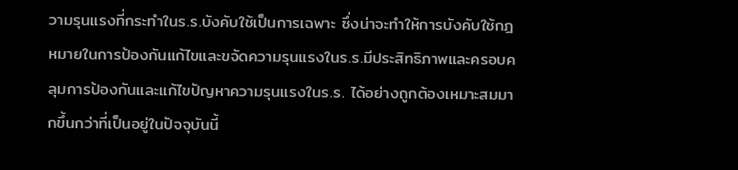วามรุนแรงที่กระทำในร.ร.บังคับใช้เป็นการเฉพาะ ซึ่งน่าจะทำให้การบังคับใช้กฎหมายในการป้องกันแก้ไขและขจัดความรุนแรงในร.ร.มีประสิทธิภาพและครอบคลุมการป้องกันและแก้ไขปัญหาความรุนแรงในร.ร. ได้อย่างถูกต้องเหมาะสมมากขึ้นกว่าที่เป็นอยู่ในปัจจุบันนี้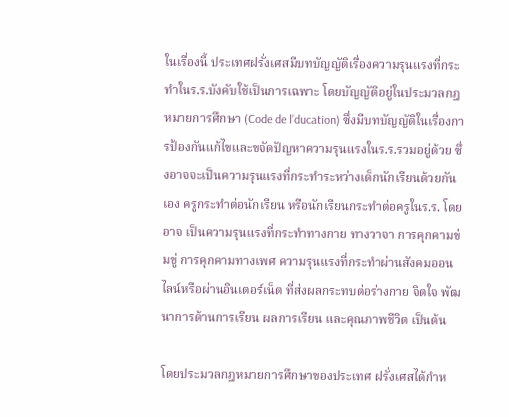ในเรื่องนี้ ประเทศฝรั่งเศสมีบทบัญญัติเรื่องความรุนแรงที่กระทำในร.ร.บังคับใช้เป็นการเฉพาะ โดยบัญญัติอยู่ในประมวลกฎหมายการศึกษา (Code de l’ducation) ซึ่งมีบทบัญญัติในเรื่องการป้องกันแก้ไขและขจัดปัญหาความรุนแรงในร.ร.รวมอยู่ด้วย ซึ่งอาจจะเป็นความรุนแรงที่กระทำระหว่างเด็กนักเรียนด้วยกันเอง ครูกระทำต่อนักเรียน หรือนักเรียนกระทำต่อครูในร.ร. โดยอาจ เป็นความรุนแรงที่กระทำทางกาย ทางวาจา การคุกคามข่มขู่ การคุกคามทางเพศ ความรุนแรงที่กระทำผ่านสังคมออนไลน์หรือผ่านอินเตอร์เน็ต ที่ส่งผลกระทบต่อร่างกาย จิตใจ พัฒนาการด้านการเรียน ผลการเรียน และคุณภาพชีวิต เป็นต้น

โดยประมวลกฎหมายการศึกษาของประเทศ ฝรั่งเศสได้กำห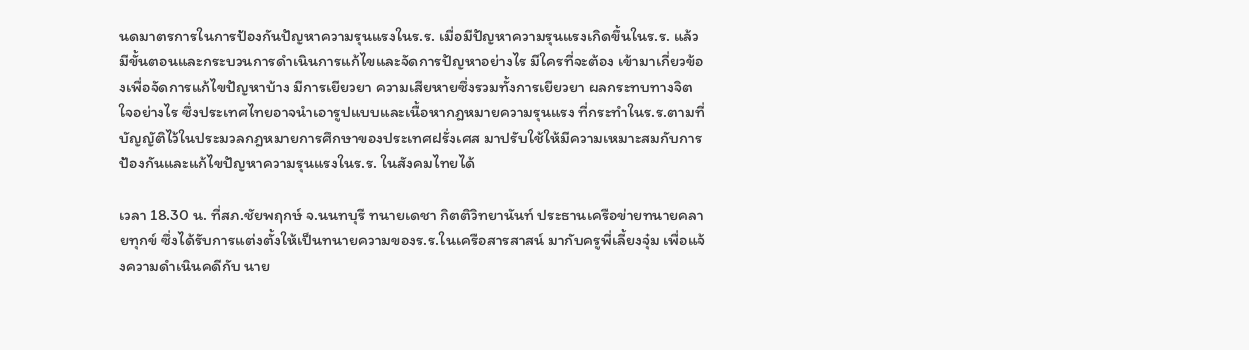นดมาตรการในการป้องกันปัญหาความรุนแรงในร.ร. เมื่อมีปัญหาความรุนแรงเกิดขึ้นในร.ร. แล้วมีขั้นตอนและกระบวนการดำเนินการแก้ไขและจัดการปัญหาอย่างไร มีใครที่จะต้อง เข้ามาเกี่ยวข้องเพื่อจัดการแก้ไขปัญหาบ้าง มีการเยียวยา ความเสียหายซึ่งรวมทั้งการเยียวยา ผลกระทบทางจิตใจอย่างไร ซึ่งประเทศไทยอาจนำเอารูปแบบและเนื้อหากฎหมายความรุนแรง ที่กระทำในร.ร.ตามที่บัญญัติไว้ในประมวลกฎหมายการศึกษาของประเทศฝรั่งเศส มาปรับใช้ให้มีความเหมาะสมกับการป้องกันและแก้ไขปัญหาความรุนแรงในร.ร. ในสังคมไทยได้

เวลา 18.30 น. ที่สภ.ชัยพฤกษ์ จ.นนทบุรี ทนายเดชา กิตติวิทยานันท์ ประธานเครือข่ายทนายคลายทุกข์ ซึ่งได้รับการแต่งตั้งให้เป็นทนายความของร.ร.ในเครือสารสาสน์ มากับครูพี่เลี้ยงจุ๋ม เพื่อแจ้งความดำเนินคดีกับ นาย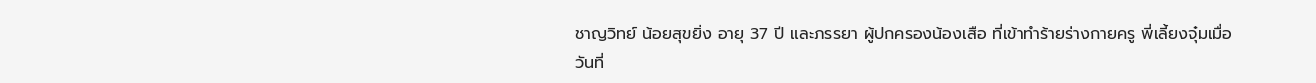ชาญวิทย์ น้อยสุขยิ่ง อายุ 37 ปี และภรรยา ผู้ปกครองน้องเสือ ที่เข้าทำร้ายร่างกายครู พี่เลี้ยงจุ๋มเมื่อวันที่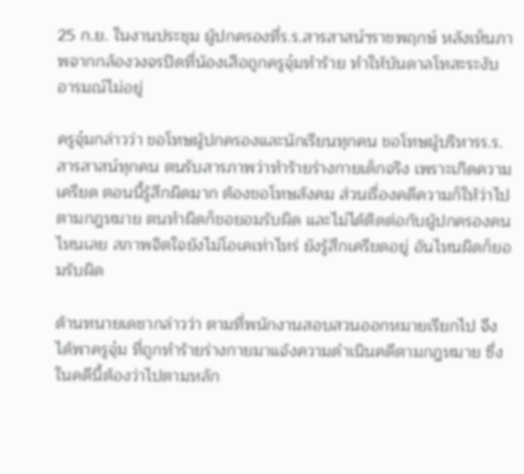25 ก.ย. ในงานประชุม ผู้ปกครองที่ร.ร.สารสาสน์ฯราชพฤกษ์ หลังเห็นภาพจากกล้องวงจรปิดที่น้องเสือถูกครูจุ๋มทำร้าย ทำให้บันดาลโทสะระงับอารมณ์ไม่อยู่

ครูจุ๋มกล่าวว่า ขอโทษผู้ปกครองและนักเรียนทุกคน ขอโทษผู้บริหารร.ร.สารสาสน์ทุกคน ตนรับสารภาพว่าทำร้ายร่างกายเด็กจริง เพราะเกิดความเครียด ตอนนี้รู้สึกผิดมาก ต้องขอโทษสังคม ส่วนเรื่องคดีความก็ให้ว่าไปตามกฎหมาย ตนทำผิดก็ขอยอมรับผิด และไม่ได้ติดต่อกับผู้ปกครองคนไหนเลย สภาพจิตใจยังไม่โอเคเท่าไหร่ ยังรู้สึกเครียดอยู่ อันไหนผิดก็ยอมรับผิด

ด้านทนายเดชากล่าวว่า ตามที่พนักงานสอบสวนออกหมายเรียกไป จึงได้พาครูจุ๋ม ที่ถูกทำร้ายร่างกายมาแจ้งความดำเนินคดีตามกฎหมาย ซึ่งในคดีนี้ต้องว่าไปตามหลัก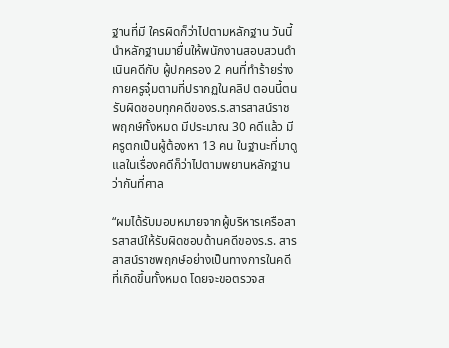ฐานที่มี ใครผิดก็ว่าไปตามหลักฐาน วันนี้นำหลักฐานมายื่นให้พนักงานสอบสวนดำเนินคดีกับ ผู้ปกครอง 2 คนที่ทำร้ายร่างกายครูจุ๋มตามที่ปรากฏในคลิป ตอนนี้ตนรับผิดชอบทุกคดีของร.ร.สารสาสน์ราชพฤกษ์ทั้งหมด มีประมาณ 30 คดีแล้ว มีครูตกเป็นผู้ต้องหา 13 คน ในฐานะที่มาดูแลในเรื่องคดีก็ว่าไปตามพยานหลักฐาน ว่ากันที่ศาล

“ผมได้รับมอบหมายจากผู้บริหารเครือสารสาสน์ให้รับผิดชอบด้านคดีของร.ร. สารสาสน์ราชพฤกษ์อย่างเป็นทางการในคดี ที่เกิดขึ้นทั้งหมด โดยจะขอตรวจส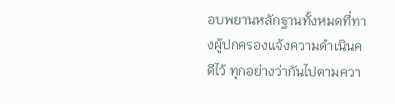อบพยานหลักฐานทั้งหมดที่ทางผู้ปกครองแจ้งความดำเนินคดีไว้ ทุกอย่างว่ากันไปตามควา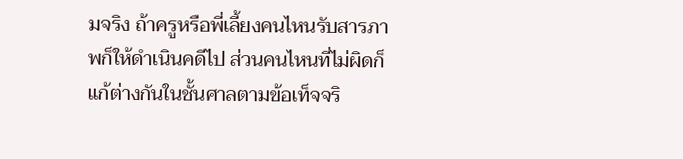มจริง ถ้าครูหรือพี่เลี้ยงคนไหนรับสารภาพก็ให้ดำเนินคดีไป ส่วนคนไหนที่ไม่ผิดก็แก้ต่างกันในชั้นศาลตามข้อเท็จจริ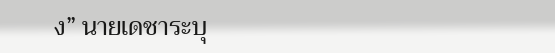ง” นายเดชาระบุ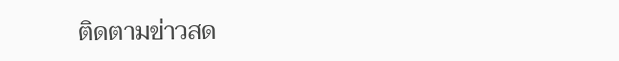ติดตามข่าวสด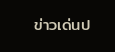ข่าวเด่นป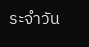ระจำวัน